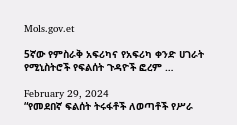Mols.gov.et

5ኛው የምስራቅ አፍሪካና የአፍሪካ ቀንድ ሀገራት የሚኒስትሮች የፍልሰት ጉዳዮች ፎረም …

February 29, 2024
“የመደበኛ ፍልሰት ትሩፋቶች ለወጣቶች የሥራ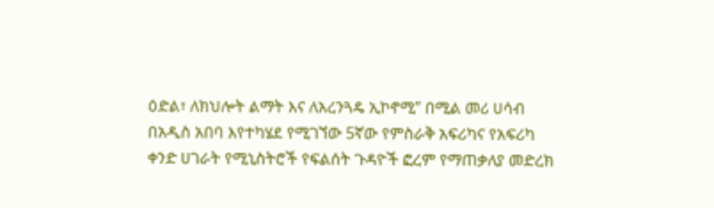ዕድል፣ ለክህሎት ልማት እና ለአረንጓዴ ኢኮኖሚ” በሚል መሪ ሀሳብ በአዲስ አበባ እየተካሄደ የሚገኘው 5ኛው የምስራቅ አፍሪካና የአፍሪካ ቀንድ ሀገራት የሚኒስትሮች የፍልሰት ጉዳዮች ፎረም የማጠቃለያ መድረክ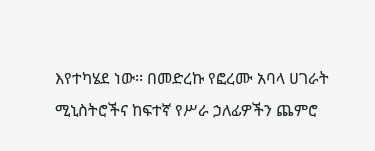እየተካሄደ ነው፡፡ በመድረኩ የፎረሙ አባላ ሀገራት ሚኒስትሮችና ከፍተኛ የሥራ ኃለፊዎችን ጨምሮ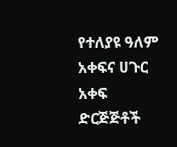የተለያዩ ዓለም አቀፍና ሀጉር አቀፍ ድርጅጅቶች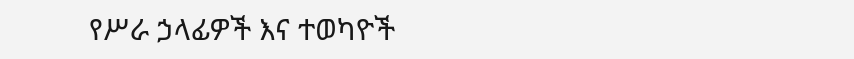የሥራ ኃላፊዎች እና ተወካዮች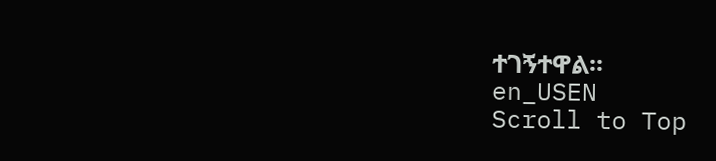ተገኝተዋል፡፡
en_USEN
Scroll to Top